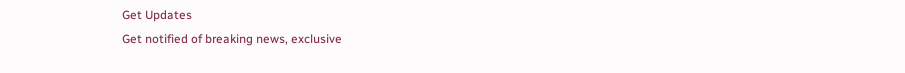Get Updates
Get notified of breaking news, exclusive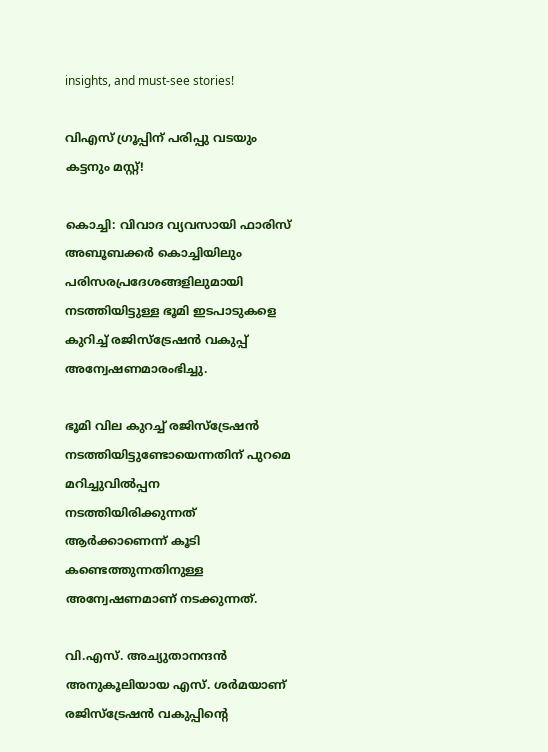insights, and must-see stories!

വിഎസ് ഗ്രൂപ്പിന് പരിപ്പു വടയും കട്ടനും മസ്റ്റ്!

കൊച്ചി: വിവാദ വ്യവസായി ഫാരിസ്‌ അബൂബക്കര്‍ കൊച്ചിയിലും പരിസരപ്രദേശങ്ങളിലുമായി നടത്തിയിട്ടുള്ള ഭൂമി ഇടപാടുകളെ കുറിച്ച്‌ രജിസ്ട്രേഷന്‍ വകുപ്പ്‌ അന്വേഷണമാരംഭിച്ചു.

ഭൂമി വില കുറച്ച്‌ രജിസ്ട്രേഷന്‍ നടത്തിയിട്ടുണ്ടോയെന്നതിന്‌ പുറമെ മറിച്ചുവില്‍പ്പന നടത്തിയിരിക്കുന്നത്‌ ആര്‍ക്കാണെന്ന്‌ കൂടി കണ്ടെത്തുന്നതിനുള്ള അന്വേഷണമാണ്‌ നടക്കുന്നത്‌.

വി.എസ്‌. അച്യുതാനന്ദന്‍ അനുകൂലിയായ എസ്‌. ശര്‍മയാണ്‌ രജിസ്ട്രേഷന്‍ വകുപ്പിന്റെ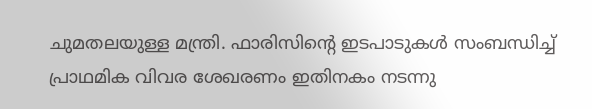ചുമതലയുള്ള മന്ത്രി. ഫാരിസിന്‍റെ ഇടപാടുകള്‍ സംബന്ധിച്ച് പ്രാഥമിക വിവര ശേഖരണം ഇതിനകം നടന്നു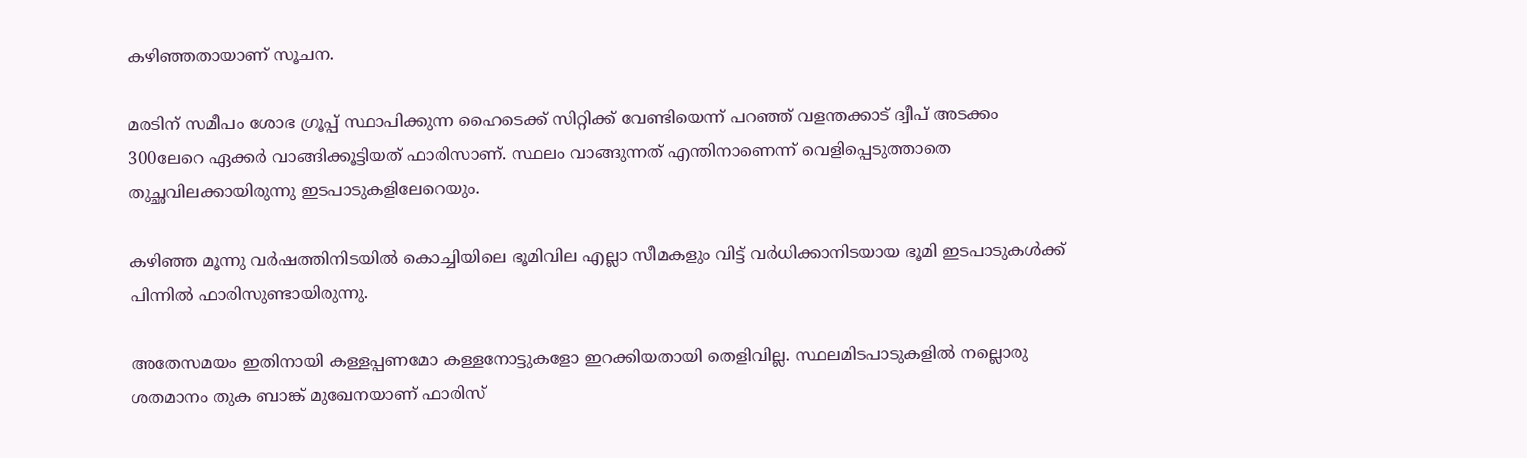കഴിഞ്ഞതായാണ്‌ സൂചന.

മരടിന്‌ സമീപം ശോഭ ഗ്രൂപ്പ്‌ സ്ഥാപിക്കുന്ന ഹൈടെക്ക്‌ സിറ്റിക്ക്‌ വേണ്ടിയെന്ന് പറഞ്ഞ് വളന്തക്കാട്‌ ദ്വീപ്‌ അടക്കം 300ലേറെ ഏക്കര്‍ വാങ്ങിക്കൂട്ടിയത്‌ ഫാരിസാണ്‌. സ്ഥലം വാങ്ങുന്നത്‌ എന്തിനാണെന്ന്‌ വെളിപ്പെടുത്താതെ തുച്ഛവിലക്കായിരുന്നു ഇടപാടുകളിലേറെയും.

കഴിഞ്ഞ മൂന്നു വര്‍ഷത്തിനിടയില്‍ കൊച്ചിയിലെ ഭൂമിവില എല്ലാ സീമകളും വിട്ട്‌ വര്‍ധിക്കാനിടയായ ഭൂമി ഇടപാടുകള്‍ക്ക്‌ പിന്നില്‍ ഫാരിസുണ്ടായിരുന്നു.

അതേസമയം ഇതിനായി കള്ളപ്പണമോ കള്ളനോട്ടുകളോ ഇറക്കിയതായി തെളിവില്ല. സ്ഥലമിടപാടുകളില്‍ നല്ലൊരു ശതമാനം തുക ബാങ്ക്‌ മുഖേനയാണ്‌ ഫാരിസ്‌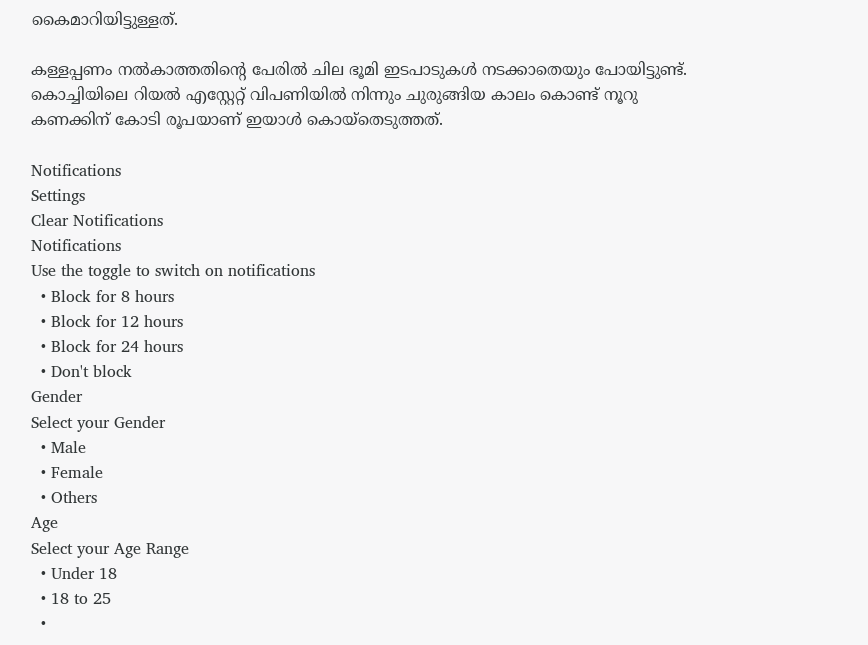കൈമാറിയിട്ടുള്ളത്‌.

കള്ളപ്പണം നല്‍കാത്തതിന്റെ പേരില്‍ ചില ഭൂമി ഇടപാടുകള്‍ നടക്കാതെയും പോയിട്ടുണ്ട്‌. കൊച്ചിയിലെ റിയല്‍ എസ്റ്റേറ്റ്‌ വിപണിയില്‍ നിന്നും ചുരുങ്ങിയ കാലം കൊണ്ട്‌ നൂറു കണക്കിന്‌ കോടി രൂപയാണ്‌ ഇയാള്‍ കൊയ്തെടുത്തത്‌.

Notifications
Settings
Clear Notifications
Notifications
Use the toggle to switch on notifications
  • Block for 8 hours
  • Block for 12 hours
  • Block for 24 hours
  • Don't block
Gender
Select your Gender
  • Male
  • Female
  • Others
Age
Select your Age Range
  • Under 18
  • 18 to 25
  •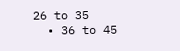26 to 35
  • 36 to 45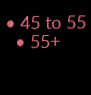• 45 to 55
  • 55+